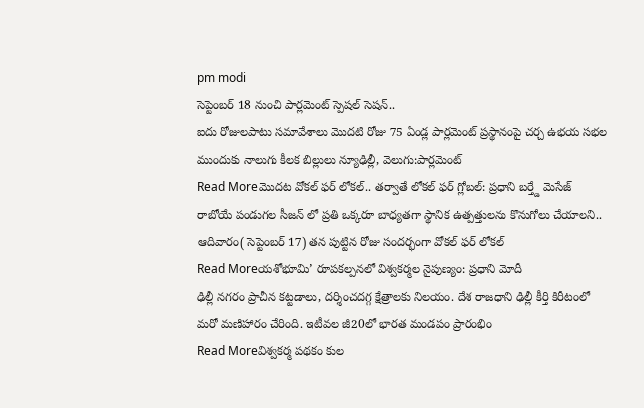pm modi
సెప్టెంబర్ 18 నుంచి పార్లమెంట్ స్పెషల్ సెషన్..
ఐదు రోజులపాటు సమావేశాలు మొదటి రోజు 75 ఏండ్ల పార్లమెంట్ ప్రస్థానంపై చర్చ ఉభయ సభల ముందుకు నాలుగు కీలక బిల్లులు న్యూఢిల్లీ, వెలుగు:పార్లమెంట్
Read Moreమొదట వోకల్ ఫర్ లోకల్.. తర్వాతే లోకల్ ఫర్ గ్లోబల్: ప్రధాని బర్త్డే మెసేజ్
రాబోయే పండుగల సీజన్ లో ప్రతి ఒక్కరూ బాధ్యతగా స్థానిక ఉత్పత్తులను కొనుగోలు చేయాలని.. ఆదివారం( సెప్టెంబర్ 17) తన పుట్టిన రోజు సందర్భంగా వోకల్ ఫర్ లోకల్
Read Moreయశోభూమి’ రూపకల్పనలో విశ్వకర్మల నైపుణ్యం: ప్రధాని మోదీ
ఢిల్లీ నగరం ప్రాచీన కట్టడాలు, దర్శించదగ్గ క్షేత్రాలకు నిలయం. దేశ రాజధాని ఢిల్లీ కీర్తి కిరీటంలో మరో మణిహారం చేరింది. ఇటీవల జీ20లో భారత మండపం ప్రారంభిం
Read Moreవిశ్వకర్మ పథకం కుల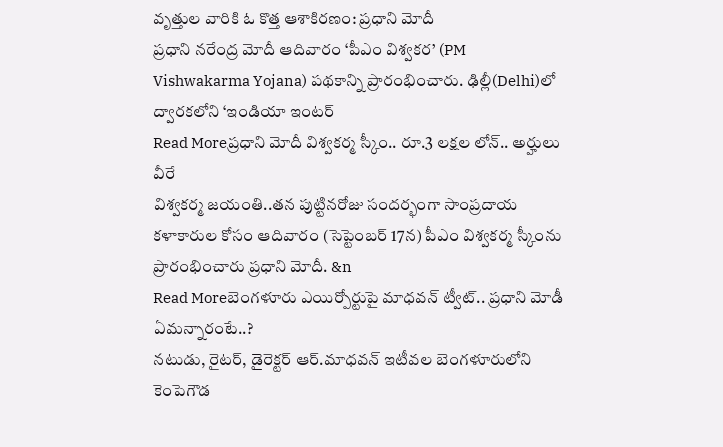వృత్తుల వారికి ఓ కొత్త ఆశాకిరణం: ప్రధాని మోదీ
ప్రధాని నరేంద్ర మోదీ ఆదివారం ‘పీఎం విశ్వకర’ (PM Vishwakarma Yojana) పథకాన్ని ప్రారంభించారు. ఢిల్లీ(Delhi)లో ద్వారకలోని ‘ఇండియా ఇంటర్
Read Moreప్రధాని మోదీ విశ్వకర్మ స్కీం.. రూ.3 లక్షల లోన్.. అర్హులు వీరే
విశ్వకర్మ జయంతి..తన పుట్టినరోజు సందర్భంగా సాంప్రదాయ కళాకారుల కోసం ఆదివారం (సెప్టెంబర్ 17న) పీఎం విశ్వకర్మ స్కీంను ప్రారంభించారు ప్రధాని మోదీ. &n
Read Moreబెంగళూరు ఎయిర్పోర్టుపై మాధవన్ ట్వీట్.. ప్రధాని మోడీ ఏమన్నారంటే..?
నటుడు, రైటర్, డైరెక్టర్ ఆర్.మాధవన్ ఇటీవల బెంగళూరులోని కెంపెగౌడ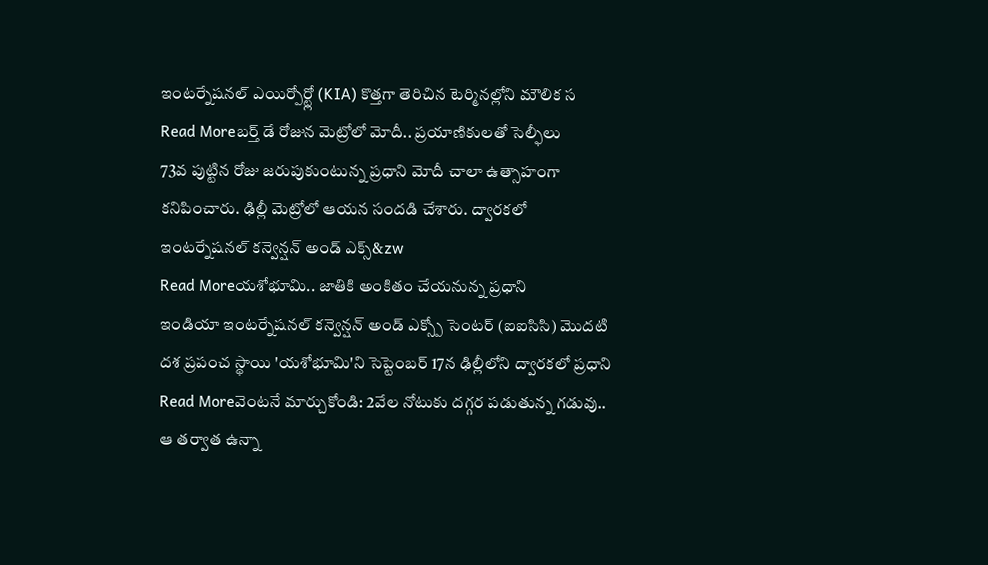ఇంటర్నేషనల్ ఎయిర్పోర్ట్లో (KIA) కొత్తగా తెరిచిన టెర్మినల్లోని మౌలిక స
Read Moreబర్త్ డే రోజున మెట్రోలో మోదీ.. ప్రయాణికులతో సెల్ఫీలు
73వ పుట్టిన రోజు జరుపుకుంటున్న ప్రధాని మోదీ చాలా ఉత్సాహంగా కనిపించారు. ఢిల్లీ మెట్రోలో ఆయన సందడి చేశారు. ద్వారకలో ఇంటర్నేషనల్ కన్వెన్షన్ అండ్ ఎక్స్&zw
Read Moreయశోభూమి.. జాతికి అంకితం చేయనున్న ప్రధాని
ఇండియా ఇంటర్నేషనల్ కన్వెన్షన్ అండ్ ఎక్స్పో సెంటర్ (ఐఐసిసి) మొదటి దశ ప్రపంచ స్థాయి 'యశోభూమి'ని సెప్టెంబర్ 17న ఢిల్లీలోని ద్వారకలో ప్రధాని
Read Moreవెంటనే మార్చుకోండి: 2వేల నోటుకు దగ్గర పడుతున్న గడువు.. ఆ తర్వాత ఉన్నా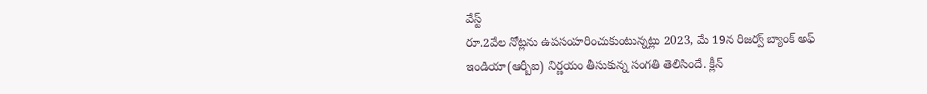వేస్ట్
రూ.2వేల నోట్లను ఉపసంహరించుకుంటున్నట్లు 2023, మే 19న రిజర్వ్ బ్యాంక్ అఫ్ ఇండియా(ఆర్బీఐ) నిర్ణయం తీసుకున్న సంగతి తెలిసిందే. క్లీన్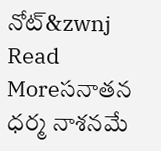నోట్&zwnj
Read Moreసనాతన ధర్మ నాశనమే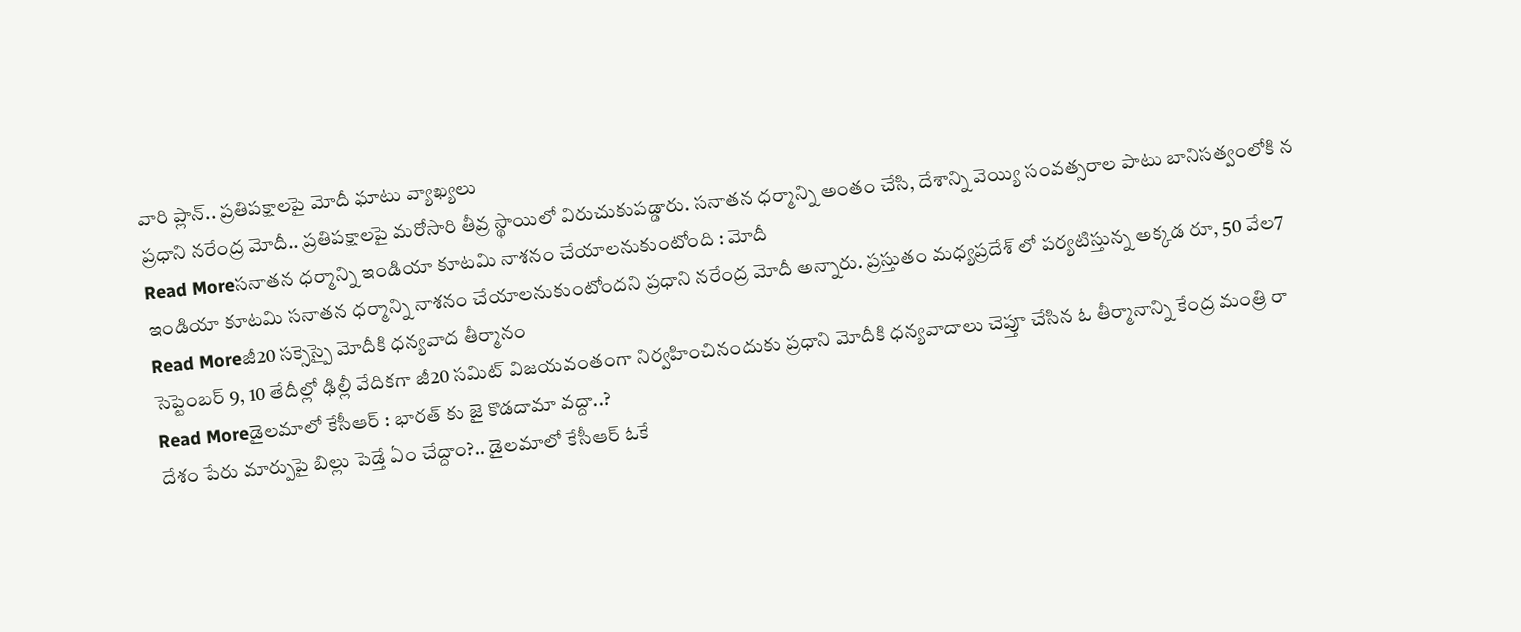వారి ప్లాన్.. ప్రతిపక్షాలపై మోదీ ఘాటు వ్యాఖ్యలు
ప్రధాని నరేంద్ర మోదీ.. ప్రతిపక్షాలపై మరోసారి తీవ్ర స్థాయిలో విరుచుకుపడ్డారు. సనాతన ధర్మాన్ని అంతం చేసి, దేశాన్ని వెయ్యి సంవత్సరాల పాటు బానిసత్వంలోకి న
Read Moreసనాతన ధర్మాన్ని ఇండియా కూటమి నాశనం చేయాలనుకుంటోంది : మోదీ
ఇండియా కూటమి సనాతన ధర్మాన్ని నాశనం చేయాలనుకుంటోందని ప్రధాని నరేంద్ర మోదీ అన్నారు. ప్రస్తుతం మధ్యప్రదేశ్ లో పర్యటిస్తున్న అక్కడ రూ, 50 వేల7
Read Moreజీ20 సక్సెస్పై మోదీకి ధన్యవాద తీర్మానం
సెప్టెంబర్ 9, 10 తేదీల్లో ఢిల్లీ వేదికగా జీ20 సమిట్ విజయవంతంగా నిర్వహించినందుకు ప్రధాని మోదీకి ధన్యవాదాలు చెప్తూ చేసిన ఓ తీర్మానాన్ని కేంద్ర మంత్రి రా
Read Moreడైలమాలో కేసీఆర్ : భారత్ కు జై కొడదామా వద్దా..?
దేశం పేరు మార్పుపై బిల్లు పెడ్తే ఏం చేద్దాం?.. డైలమాలో కేసీఆర్ ఓకే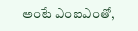అంటే ఎంఐఎంతో,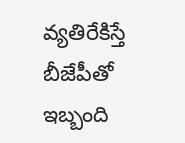వ్యతిరేకిస్తే బీజేపీతో ఇబ్బంది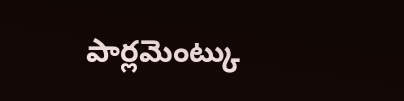పార్లమెంట్కు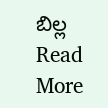బిల్ల
Read More